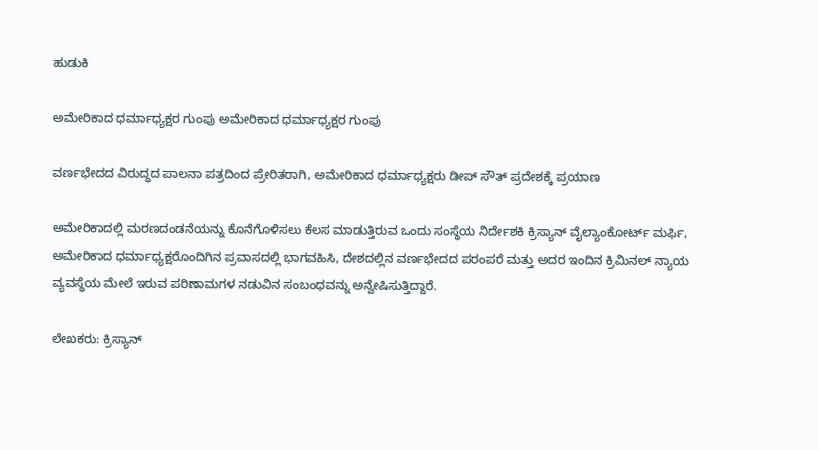ಹುಡುಕಿ

ಅಮೇರಿಕಾದ ಧರ್ಮಾಧ್ಯಕ್ಷರ ಗುಂಪು ಅಮೇರಿಕಾದ ಧರ್ಮಾಧ್ಯಕ್ಷರ ಗುಂಪು

ವರ್ಣಭೇದದ ವಿರುದ್ಧದ ಪಾಲನಾ ಪತ್ರದಿಂದ ಪ್ರೇರಿತರಾಗಿ, ಅಮೇರಿಕಾದ ಧರ್ಮಾಧ್ಯಕ್ಷರು ಡೀಪ್ ಸೌತ್ ಪ್ರದೇಶಕ್ಕೆ ಪ್ರಯಾಣ

ಅಮೇರಿಕಾದಲ್ಲಿ ಮರಣದಂಡನೆಯನ್ನು ಕೊನೆಗೊಳಿಸಲು ಕೆಲಸ ಮಾಡುತ್ತಿರುವ ಒಂದು ಸಂಸ್ಥೆಯ ನಿರ್ದೇಶಕಿ ಕ್ರಿಸ್ಯಾನ್ ವೈಲ್ಯಾಂಕೋರ್ಟ್ ಮರ್ಫಿ, ಅಮೇರಿಕಾದ ಧರ್ಮಾಧ್ಯಕ್ಷರೊಂದಿಗಿನ ಪ್ರವಾಸದಲ್ಲಿ ಭಾಗವಹಿಸಿ, ದೇಶದಲ್ಲಿನ ವರ್ಣಭೇದದ ಪರಂಪರೆ ಮತ್ತು ಅದರ ಇಂದಿನ ಕ್ರಿಮಿನಲ್ ನ್ಯಾಯ ವ್ಯವಸ್ಥೆಯ ಮೇಲೆ ಇರುವ ಪರಿಣಾಮಗಳ ನಡುವಿನ ಸಂಬಂಧವನ್ನು ಅನ್ವೇಷಿಸುತ್ತಿದ್ದಾರೆ.

ಲೇಖಕರು: ಕ್ರಿಸ್ಯಾನ್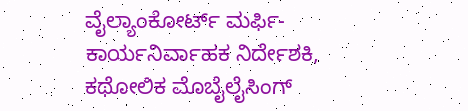ವೈಲ್ಯಾಂಕೋರ್ಟ್ ಮರ್ಫಿ-ಕಾರ್ಯನಿರ್ವಾಹಕ ನಿರ್ದೇಶಕಿ, ಕಥೋಲಿಕ ಮೊಬೈಲೈಸಿಂಗ್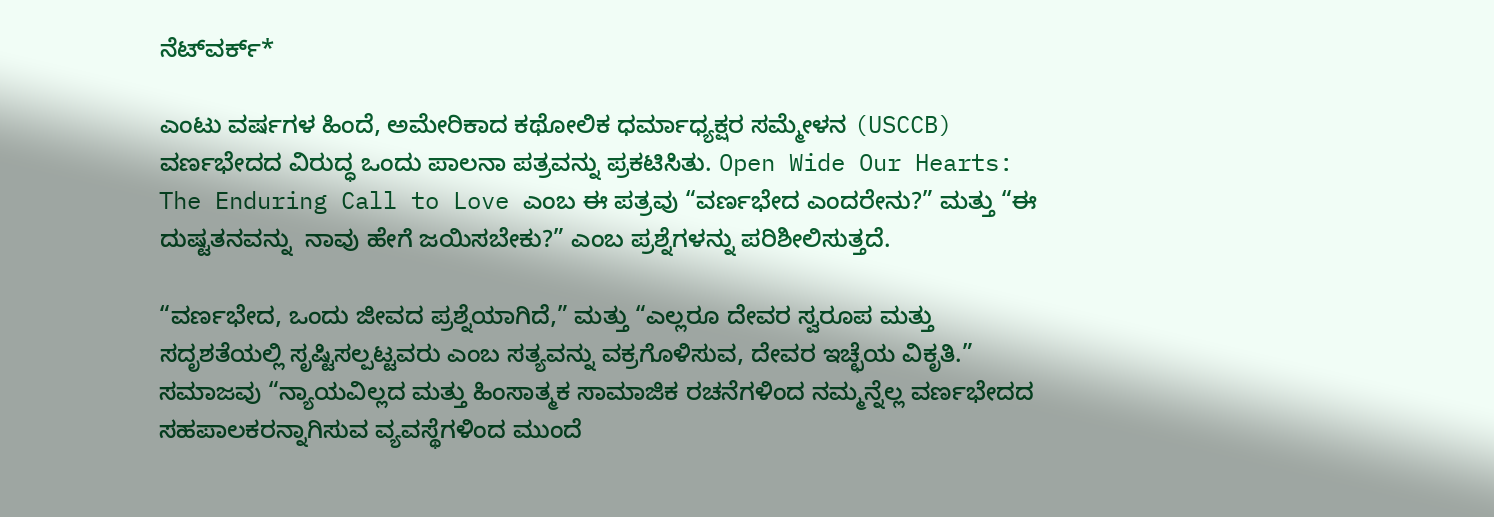ನೆಟ್‌ವರ್ಕ್*

ಎಂಟು ವರ್ಷಗಳ ಹಿಂದೆ, ಅಮೇರಿಕಾದ ಕಥೋಲಿಕ ಧರ್ಮಾಧ್ಯಕ್ಷರ ಸಮ್ಮೇಳನ (USCCB) ವರ್ಣಭೇದದ ವಿರುದ್ಧ ಒಂದು ಪಾಲನಾ ಪತ್ರವನ್ನು ಪ್ರಕಟಿಸಿತು. Open Wide Our Hearts: The Enduring Call to Love ಎಂಬ ಈ ಪತ್ರವು “ವರ್ಣಭೇದ ಎಂದರೇನು?” ಮತ್ತು “ಈ ದುಷ್ಟತನವನ್ನು  ನಾವು ಹೇಗೆ ಜಯಿಸಬೇಕು?” ಎಂಬ ಪ್ರಶ್ನೆಗಳನ್ನು ಪರಿಶೀಲಿಸುತ್ತದೆ.

“ವರ್ಣಭೇದ, ಒಂದು ಜೀವದ ಪ್ರಶ್ನೆಯಾಗಿದೆ,” ಮತ್ತು “ಎಲ್ಲರೂ ದೇವರ ಸ್ವರೂಪ ಮತ್ತು ಸದೃಶತೆಯಲ್ಲಿ ಸೃಷ್ಟಿಸಲ್ಪಟ್ಟವರು ಎಂಬ ಸತ್ಯವನ್ನು ವಕ್ರಗೊಳಿಸುವ, ದೇವರ ಇಚ್ಛೆಯ ವಿಕೃತಿ.” ಸಮಾಜವು “ನ್ಯಾಯವಿಲ್ಲದ ಮತ್ತು ಹಿಂಸಾತ್ಮಕ ಸಾಮಾಜಿಕ ರಚನೆಗಳಿಂದ ನಮ್ಮನ್ನೆಲ್ಲ ವರ್ಣಭೇದದ ಸಹಪಾಲಕರನ್ನಾಗಿಸುವ ವ್ಯವಸ್ಥೆಗಳಿಂದ ಮುಂದೆ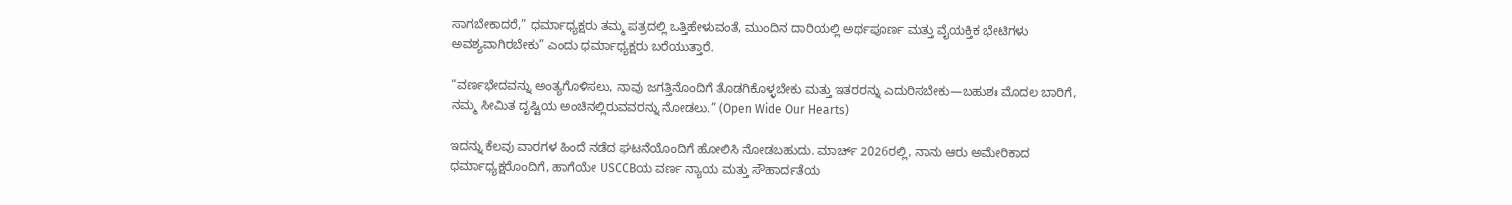ಸಾಗಬೇಕಾದರೆ,” ಧರ್ಮಾಧ್ಯಕ್ಷರು ತಮ್ಮ ಪತ್ರದಲ್ಲಿ ಒತ್ತಿಹೇಳುವಂತೆ, ಮುಂದಿನ ದಾರಿಯಲ್ಲಿ ಅರ್ಥಪೂರ್ಣ ಮತ್ತು ವೈಯಕ್ತಿಕ ಭೇಟಿಗಳು ಅವಶ್ಯವಾಗಿರಬೇಕು” ಎಂದು ಧರ್ಮಾಧ್ಯಕ್ಷರು ಬರೆಯುತ್ತಾರೆ.

“ವರ್ಣಭೇದವನ್ನು ಅಂತ್ಯಗೊಳಿಸಲು, ನಾವು ಜಗತ್ತಿನೊಂದಿಗೆ ತೊಡಗಿಕೊಳ್ಳಬೇಕು ಮತ್ತು ಇತರರನ್ನು ಎದುರಿಸಬೇಕು—ಬಹುಶಃ ಮೊದಲ ಬಾರಿಗೆ, ನಮ್ಮ ಸೀಮಿತ ದೃಷ್ಟಿಯ ಅಂಚಿನಲ್ಲಿರುವವರನ್ನು ನೋಡಲು.” (Open Wide Our Hearts)

ಇದನ್ನು ಕೆಲವು ವಾರಗಳ ಹಿಂದೆ ನಡೆದ ಘಟನೆಯೊಂದಿಗೆ ಹೋಲಿಸಿ ನೋಡಬಹುದು. ಮಾರ್ಚ್ 2026ರಲ್ಲಿ, ನಾನು ಆರು ಅಮೇರಿಕಾದ ಧರ್ಮಾಧ್ಯಕ್ಷರೊಂದಿಗೆ, ಹಾಗೆಯೇ USCCBಯ ವರ್ಣ ನ್ಯಾಯ ಮತ್ತು ಸೌಹಾರ್ದತೆಯ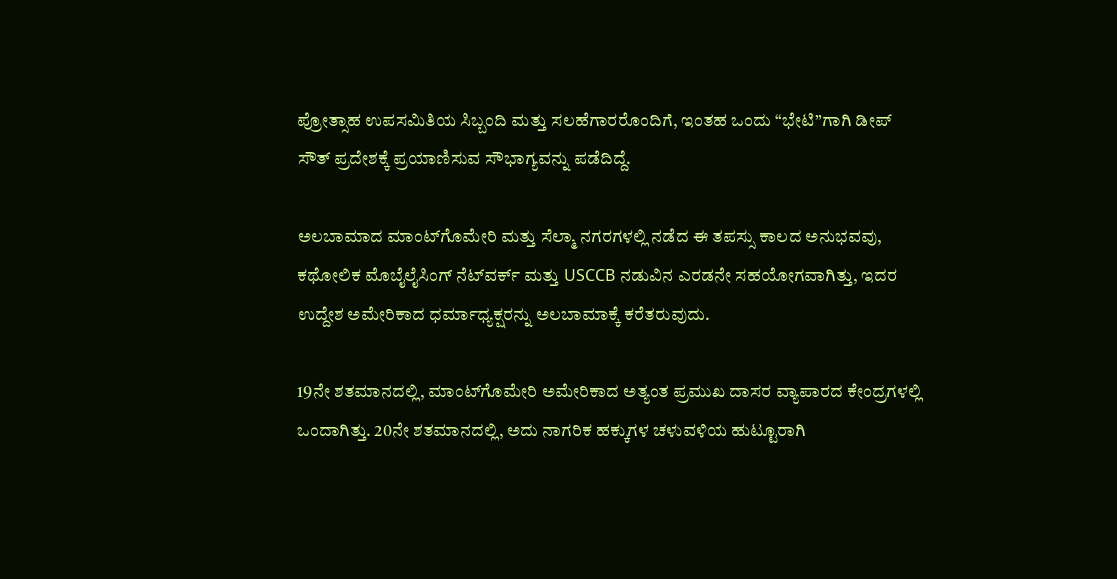ಪ್ರೋತ್ಸಾಹ ಉಪಸಮಿತಿಯ ಸಿಬ್ಬಂದಿ ಮತ್ತು ಸಲಹೆಗಾರರೊಂದಿಗೆ, ಇಂತಹ ಒಂದು “ಭೇಟಿ”ಗಾಗಿ ಡೀಪ್ ಸೌತ್ ಪ್ರದೇಶಕ್ಕೆ ಪ್ರಯಾಣಿಸುವ ಸೌಭಾಗ್ಯವನ್ನು ಪಡೆದಿದ್ದೆ.

ಅಲಬಾಮಾದ ಮಾಂಟ್‌ಗೊಮೇರಿ ಮತ್ತು ಸೆಲ್ಮಾ ನಗರಗಳಲ್ಲಿ ನಡೆದ ಈ ತಪಸ್ಸು ಕಾಲದ ಅನುಭವವು, ಕಥೋಲಿಕ ಮೊಬೈಲೈಸಿಂಗ್ ನೆಟ್‌ವರ್ಕ್ ಮತ್ತು USCCB ನಡುವಿನ ಎರಡನೇ ಸಹಯೋಗವಾಗಿತ್ತು, ಇದರ ಉದ್ದೇಶ ಅಮೇರಿಕಾದ ಧರ್ಮಾಧ್ಯಕ್ಷರನ್ನು ಅಲಬಾಮಾಕ್ಕೆ ಕರೆತರುವುದು.

19ನೇ ಶತಮಾನದಲ್ಲಿ, ಮಾಂಟ್‌ಗೊಮೇರಿ ಅಮೇರಿಕಾದ ಅತ್ಯಂತ ಪ್ರಮುಖ ದಾಸರ ವ್ಯಾಪಾರದ ಕೇಂದ್ರಗಳಲ್ಲಿ ಒಂದಾಗಿತ್ತು. 20ನೇ ಶತಮಾನದಲ್ಲಿ, ಅದು ನಾಗರಿಕ ಹಕ್ಕುಗಳ ಚಳುವಳಿಯ ಹುಟ್ಟೂರಾಗಿ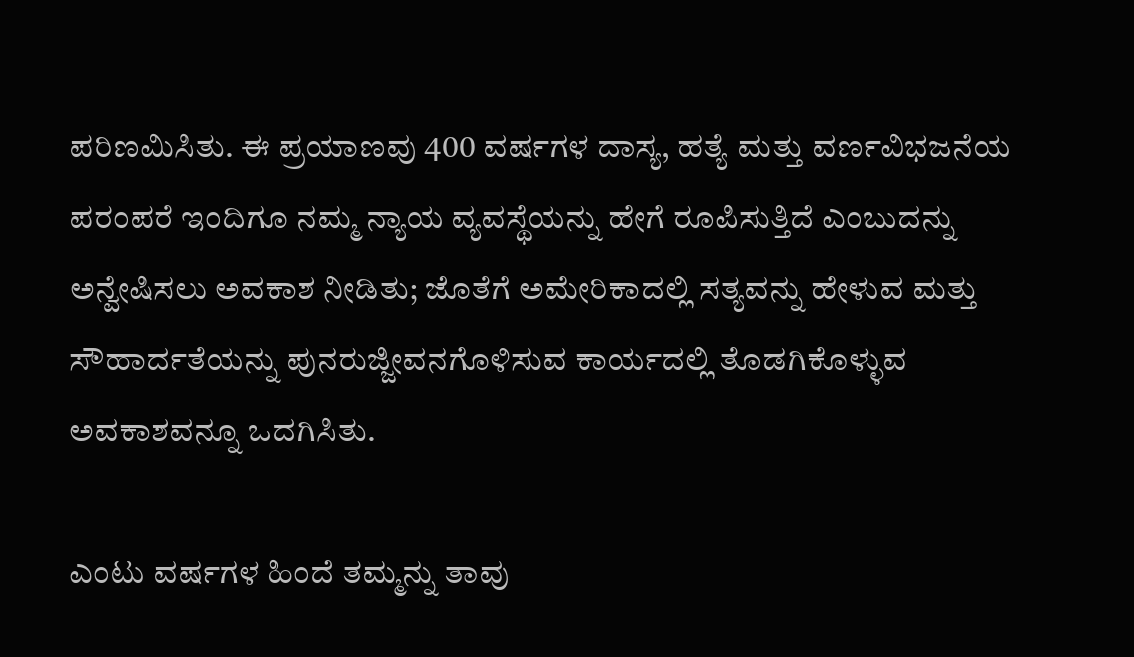ಪರಿಣಮಿಸಿತು. ಈ ಪ್ರಯಾಣವು 400 ವರ್ಷಗಳ ದಾಸ್ಯ, ಹತ್ಯೆ ಮತ್ತು ವರ್ಣವಿಭಜನೆಯ ಪರಂಪರೆ ಇಂದಿಗೂ ನಮ್ಮ ನ್ಯಾಯ ವ್ಯವಸ್ಥೆಯನ್ನು ಹೇಗೆ ರೂಪಿಸುತ್ತಿದೆ ಎಂಬುದನ್ನು ಅನ್ವೇಷಿಸಲು ಅವಕಾಶ ನೀಡಿತು; ಜೊತೆಗೆ ಅಮೇರಿಕಾದಲ್ಲಿ ಸತ್ಯವನ್ನು ಹೇಳುವ ಮತ್ತು ಸೌಹಾರ್ದತೆಯನ್ನು ಪುನರುಜ್ಜೀವನಗೊಳಿಸುವ ಕಾರ್ಯದಲ್ಲಿ ತೊಡಗಿಕೊಳ್ಳುವ ಅವಕಾಶವನ್ನೂ ಒದಗಿಸಿತು.

ಎಂಟು ವರ್ಷಗಳ ಹಿಂದೆ ತಮ್ಮನ್ನು ತಾವು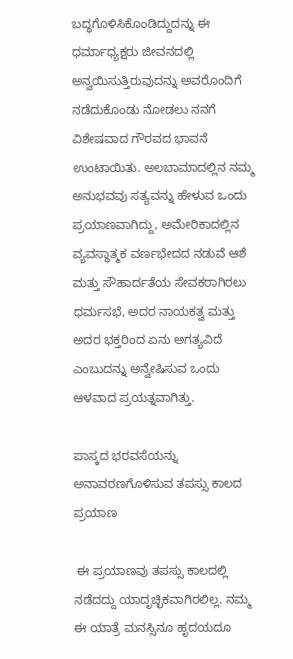ಬದ್ಧಗೊಳಿಸಿಕೊಂಡಿದ್ದುದನ್ನು ಈ ಧರ್ಮಾಧ್ಯಕ್ಷರು ಜೀವನದಲ್ಲಿ ಅನ್ವಯಿಸುತ್ತಿರುವುದನ್ನು ಅವರೊಂದಿಗೆ ನಡೆದುಕೊಂಡು ನೋಡಲು ನನಗೆ ವಿಶೇಷವಾದ ಗೌರವದ ಭಾವನೆ ಉಂಟಾಯಿತು. ಅಲಬಾಮಾದಲ್ಲಿನ ನಮ್ಮ ಅನುಭವವು ಸತ್ಯವನ್ನು ಹೇಳುವ ಒಂದು ಪ್ರಯಾಣವಾಗಿದ್ದು, ಅಮೇರಿಕಾದಲ್ಲಿನ ವ್ಯವಸ್ಥಾತ್ಮಕ ವರ್ಣಭೇದದ ನಡುವೆ ಆಶೆ ಮತ್ತು ಸೌಹಾರ್ದತೆಯ ಸೇವಕರಾಗಿರಲು ಧರ್ಮಸಭೆ, ಅದರ ನಾಯಕತ್ವ ಮತ್ತು ಅದರ ಭಕ್ತರಿಂದ ಏನು ಅಗತ್ಯವಿದೆ ಎಂಬುದನ್ನು ಅನ್ವೇಷಿಸುವ ಒಂದು ಆಳವಾದ ಪ್ರಯತ್ನವಾಗಿತ್ತು.

ಪಾಸ್ಕದ ಭರವಸೆಯನ್ನು ಅನಾವರಣಗೊಳಿಸುವ ತಪಸ್ಸು ಕಾಲದ ಪ್ರಯಾಣ

 ಈ ಪ್ರಯಾಣವು ತಪಸ್ಸು ಕಾಲದಲ್ಲಿ ನಡೆದದ್ದು ಯಾದೃಚ್ಛಿಕವಾಗಿರಲಿಲ್ಲ. ನಮ್ಮ ಈ ಯಾತ್ರೆ ಮನಸ್ಸಿನೂ ಹೃದಯದೂ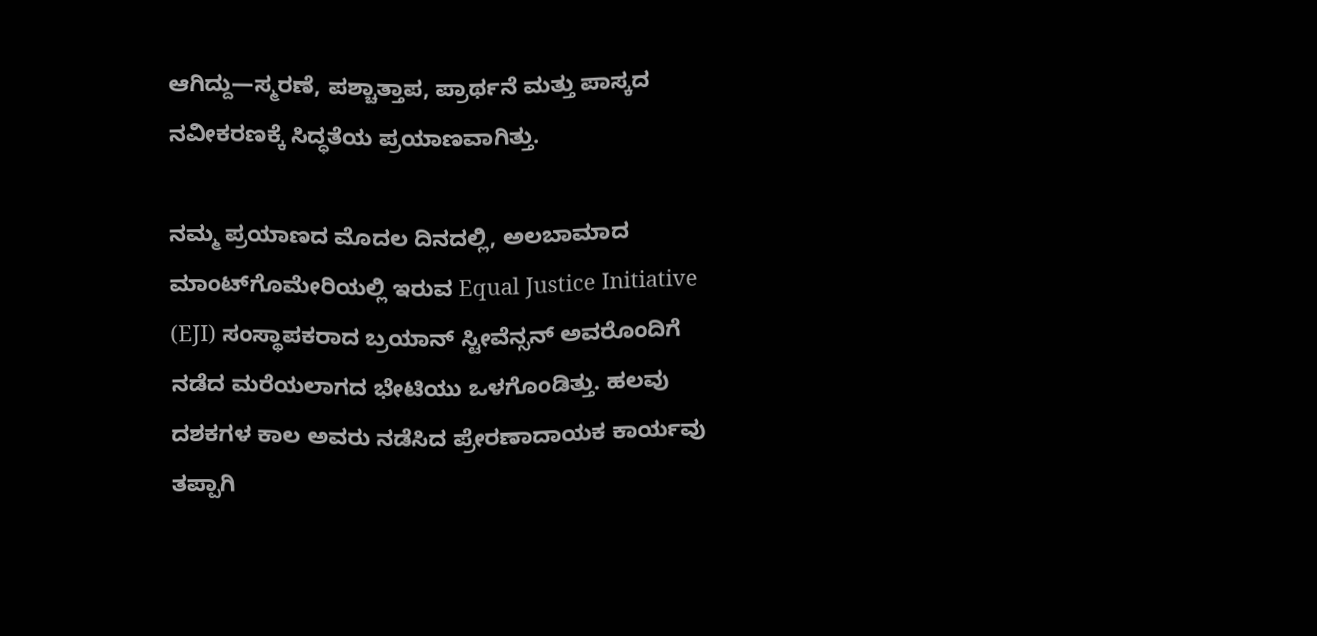ಆಗಿದ್ದು—ಸ್ಮರಣೆ, ಪಶ್ಚಾತ್ತಾಪ, ಪ್ರಾರ್ಥನೆ ಮತ್ತು ಪಾಸ್ಕದ ನವೀಕರಣಕ್ಕೆ ಸಿದ್ಧತೆಯ ಪ್ರಯಾಣವಾಗಿತ್ತು.

ನಮ್ಮ ಪ್ರಯಾಣದ ಮೊದಲ ದಿನದಲ್ಲಿ, ಅಲಬಾಮಾದ ಮಾಂಟ್‌ಗೊಮೇರಿಯಲ್ಲಿ ಇರುವ Equal Justice Initiative (EJI) ಸಂಸ್ಥಾಪಕರಾದ ಬ್ರಯಾನ್ ಸ್ಟೀವೆನ್ಸನ್ ಅವರೊಂದಿಗೆ ನಡೆದ ಮರೆಯಲಾಗದ ಭೇಟಿಯು ಒಳಗೊಂಡಿತ್ತು. ಹಲವು ದಶಕಗಳ ಕಾಲ ಅವರು ನಡೆಸಿದ ಪ್ರೇರಣಾದಾಯಕ ಕಾರ್ಯವು ತಪ್ಪಾಗಿ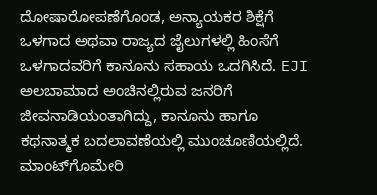ದೋಷಾರೋಪಣೆಗೊಂಡ, ಅನ್ಯಾಯಕರ ಶಿಕ್ಷೆಗೆ ಒಳಗಾದ ಅಥವಾ ರಾಜ್ಯದ ಜೈಲುಗಳಲ್ಲಿ ಹಿಂಸೆಗೆ ಒಳಗಾದವರಿಗೆ ಕಾನೂನು ಸಹಾಯ ಒದಗಿಸಿದೆ. EJI ಅಲಬಾಮಾದ ಅಂಚಿನಲ್ಲಿರುವ ಜನರಿಗೆ ಜೀವನಾಡಿಯಂತಾಗಿದ್ದು, ಕಾನೂನು ಹಾಗೂ ಕಥನಾತ್ಮಕ ಬದಲಾವಣೆಯಲ್ಲಿ ಮುಂಚೂಣಿಯಲ್ಲಿದೆ. ಮಾಂಟ್‌ಗೊಮೇರಿ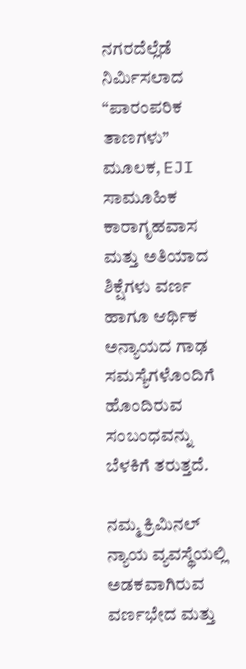ನಗರದೆಲ್ಲೆಡೆ ನಿರ್ಮಿಸಲಾದ “ಪಾರಂಪರಿಕ ತಾಣಗಳು” ಮೂಲಕ, EJI ಸಾಮೂಹಿಕ ಕಾರಾಗೃಹವಾಸ ಮತ್ತು ಅತಿಯಾದ ಶಿಕ್ಷೆಗಳು ವರ್ಣ ಹಾಗೂ ಆರ್ಥಿಕ ಅನ್ಯಾಯದ ಗಾಢ ಸಮಸ್ಯೆಗಳೊಂದಿಗೆ ಹೊಂದಿರುವ ಸಂಬಂಧವನ್ನು ಬೆಳಕಿಗೆ ತರುತ್ತದೆ.

ನಮ್ಮ ಕ್ರಿಮಿನಲ್ ನ್ಯಾಯ ವ್ಯವಸ್ಥೆಯಲ್ಲಿ ಅಡಕವಾಗಿರುವ ವರ್ಣಭೇದ ಮತ್ತು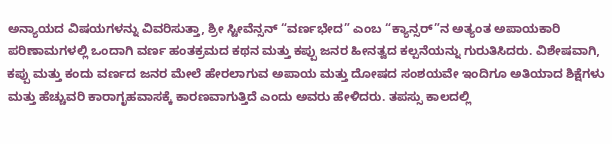ಅನ್ಯಾಯದ ವಿಷಯಗಳನ್ನು ವಿವರಿಸುತ್ತಾ, ಶ್ರೀ ಸ್ಟೀವೆನ್ಸನ್ “ವರ್ಣಭೇದ” ಎಂಬ “ಕ್ಯಾನ್ಸರ್”ನ ಅತ್ಯಂತ ಅಪಾಯಕಾರಿ ಪರಿಣಾಮಗಳಲ್ಲಿ ಒಂದಾಗಿ ವರ್ಣ ಹಂತಕ್ರಮದ ಕಥನ ಮತ್ತು ಕಪ್ಪು ಜನರ ಹೀನತ್ವದ ಕಲ್ಪನೆಯನ್ನು ಗುರುತಿಸಿದರು. ವಿಶೇಷವಾಗಿ, ಕಪ್ಪು ಮತ್ತು ಕಂದು ವರ್ಣದ ಜನರ ಮೇಲೆ ಹೇರಲಾಗುವ ಅಪಾಯ ಮತ್ತು ದೋಷದ ಸಂಶಯವೇ ಇಂದಿಗೂ ಅತಿಯಾದ ಶಿಕ್ಷೆಗಳು ಮತ್ತು ಹೆಚ್ಚುವರಿ ಕಾರಾಗೃಹವಾಸಕ್ಕೆ ಕಾರಣವಾಗುತ್ತಿದೆ ಎಂದು ಅವರು ಹೇಳಿದರು. ತಪಸ್ಸು ಕಾಲದಲ್ಲಿ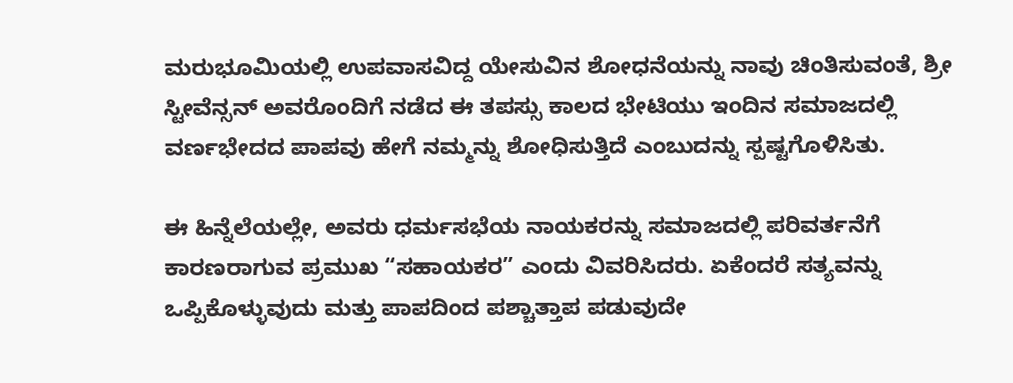ಮರುಭೂಮಿಯಲ್ಲಿ ಉಪವಾಸವಿದ್ದ ಯೇಸುವಿನ ಶೋಧನೆಯನ್ನು ನಾವು ಚಿಂತಿಸುವಂತೆ, ಶ್ರೀ ಸ್ಟೀವೆನ್ಸನ್ ಅವರೊಂದಿಗೆ ನಡೆದ ಈ ತಪಸ್ಸು ಕಾಲದ ಭೇಟಿಯು ಇಂದಿನ ಸಮಾಜದಲ್ಲಿ ವರ್ಣಭೇದದ ಪಾಪವು ಹೇಗೆ ನಮ್ಮನ್ನು ಶೋಧಿಸುತ್ತಿದೆ ಎಂಬುದನ್ನು ಸ್ಪಷ್ಟಗೊಳಿಸಿತು.

ಈ ಹಿನ್ನೆಲೆಯಲ್ಲೇ, ಅವರು ಧರ್ಮಸಭೆಯ ನಾಯಕರನ್ನು ಸಮಾಜದಲ್ಲಿ ಪರಿವರ್ತನೆಗೆ ಕಾರಣರಾಗುವ ಪ್ರಮುಖ “ಸಹಾಯಕರ” ಎಂದು ವಿವರಿಸಿದರು. ಏಕೆಂದರೆ ಸತ್ಯವನ್ನು ಒಪ್ಪಿಕೊಳ್ಳುವುದು ಮತ್ತು ಪಾಪದಿಂದ ಪಶ್ಚಾತ್ತಾಪ ಪಡುವುದೇ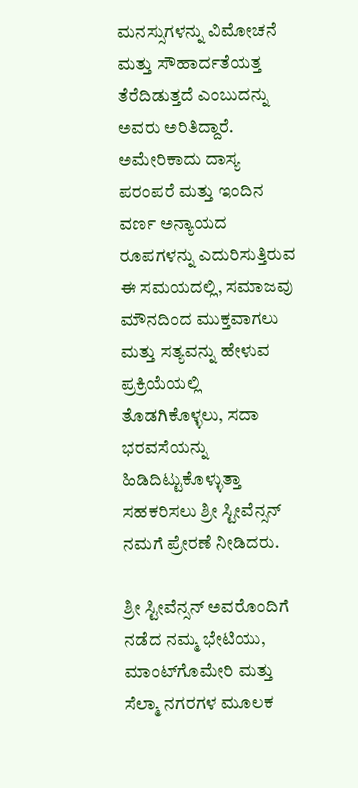ಮನಸ್ಸುಗಳನ್ನು ವಿಮೋಚನೆ ಮತ್ತು ಸೌಹಾರ್ದತೆಯತ್ತ ತೆರೆದಿಡುತ್ತದೆ ಎಂಬುದನ್ನು ಅವರು ಅರಿತಿದ್ದಾರೆ. ಅಮೇರಿಕಾದು ದಾಸ್ಯ ಪರಂಪರೆ ಮತ್ತು ಇಂದಿನ ವರ್ಣ ಅನ್ಯಾಯದ ರೂಪಗಳನ್ನು ಎದುರಿಸುತ್ತಿರುವ ಈ ಸಮಯದಲ್ಲಿ, ಸಮಾಜವು ಮೌನದಿಂದ ಮುಕ್ತವಾಗಲು ಮತ್ತು ಸತ್ಯವನ್ನು ಹೇಳುವ ಪ್ರಕ್ರಿಯೆಯಲ್ಲಿ ತೊಡಗಿಕೊಳ್ಳಲು, ಸದಾ ಭರವಸೆಯನ್ನು ಹಿಡಿದಿಟ್ಟುಕೊಳ್ಳುತ್ತಾ ಸಹಕರಿಸಲು ಶ್ರೀ ಸ್ಟೀವೆನ್ಸನ್ ನಮಗೆ ಪ್ರೇರಣೆ ನೀಡಿದರು.

ಶ್ರೀ ಸ್ಟೀವೆನ್ಸನ್ ಅವರೊಂದಿಗೆ ನಡೆದ ನಮ್ಮ ಭೇಟಿಯು, ಮಾಂಟ್‌ಗೊಮೇರಿ ಮತ್ತು ಸೆಲ್ಮಾ ನಗರಗಳ ಮೂಲಕ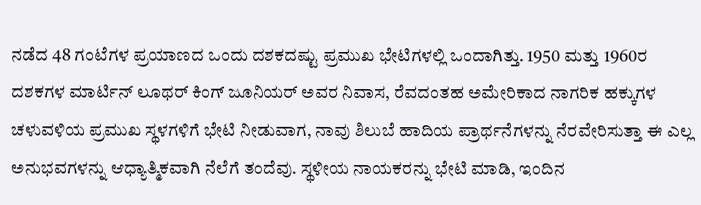ನಡೆದ 48 ಗಂಟೆಗಳ ಪ್ರಯಾಣದ ಒಂದು ದಶಕದಷ್ಟು ಪ್ರಮುಖ ಭೇಟಿಗಳಲ್ಲಿ ಒಂದಾಗಿತ್ತು. 1950 ಮತ್ತು 1960ರ ದಶಕಗಳ ಮಾರ್ಟಿನ್ ಲೂಥರ್ ಕಿಂಗ್ ಜೂನಿಯರ್ ಅವರ ನಿವಾಸ, ರೆವದಂತಹ ಅಮೇರಿಕಾದ ನಾಗರಿಕ ಹಕ್ಕುಗಳ ಚಳುವಳಿಯ ಪ್ರಮುಖ ಸ್ಥಳಗಳಿಗೆ ಭೇಟಿ ನೀಡುವಾಗ, ನಾವು ಶಿಲುಬೆ ಹಾದಿಯ ಪ್ರಾರ್ಥನೆಗಳನ್ನು ನೆರವೇರಿಸುತ್ತಾ ಈ ಎಲ್ಲ ಅನುಭವಗಳನ್ನು ಆಧ್ಯಾತ್ಮಿಕವಾಗಿ ನೆಲೆಗೆ ತಂದೆವು. ಸ್ಥಳೀಯ ನಾಯಕರನ್ನು ಭೇಟಿ ಮಾಡಿ, ಇಂದಿನ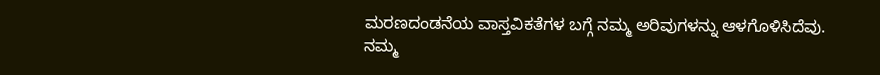ಮರಣದಂಡನೆಯ ವಾಸ್ತವಿಕತೆಗಳ ಬಗ್ಗೆ ನಮ್ಮ ಅರಿವುಗಳನ್ನು ಆಳಗೊಳಿಸಿದೆವು. ನಮ್ಮ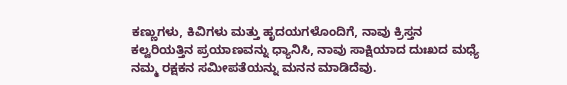ಕಣ್ಣುಗಳು, ಕಿವಿಗಳು ಮತ್ತು ಹೃದಯಗಳೊಂದಿಗೆ, ನಾವು ಕ್ರಿಸ್ತನ ಕಲ್ವರಿಯತ್ತಿನ ಪ್ರಯಾಣವನ್ನು ಧ್ಯಾನಿಸಿ, ನಾವು ಸಾಕ್ಷಿಯಾದ ದುಃಖದ ಮಧ್ಯೆ ನಮ್ಮ ರಕ್ಷಕನ ಸಮೀಪತೆಯನ್ನು ಮನನ ಮಾಡಿದೆವು.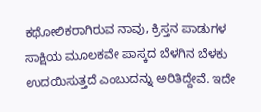ಕಥೋಲಿಕರಾಗಿರುವ ನಾವು, ಕ್ರಿಸ್ತನ ಪಾಡುಗಳ ಸಾಕ್ಷಿಯ ಮೂಲಕವೇ ಪಾಸ್ಕದ ಬೆಳಗಿನ ಬೆಳಕು ಉದಯಿಸುತ್ತದೆ ಎಂಬುದನ್ನು ಅರಿತಿದ್ದೇವೆ. ಇದೇ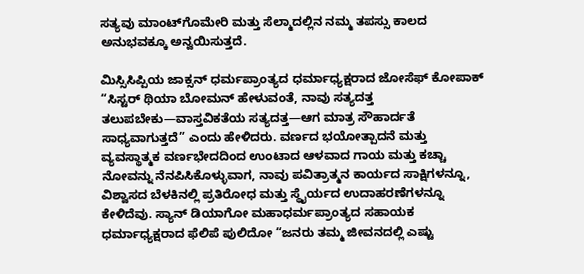ಸತ್ಯವು ಮಾಂಟ್‌ಗೊಮೇರಿ ಮತ್ತು ಸೆಲ್ಮಾದಲ್ಲಿನ ನಮ್ಮ ತಪಸ್ಸು ಕಾಲದ ಅನುಭವಕ್ಕೂ ಅನ್ವಯಿಸುತ್ತದೆ.

ಮಿಸ್ಸಿಸಿಪ್ಪಿಯ ಜಾಕ್ಸನ್ ಧರ್ಮಪ್ರಾಂತ್ಯದ ಧರ್ಮಾಧ್ಯಕ್ಷರಾದ ಜೋಸೆಫ್ ಕೋಪಾಕ್ “ಸಿಸ್ಟರ್ ಥಿಯಾ ಬೋಮನ್ ಹೇಳುವಂತೆ, ನಾವು ಸತ್ಯದತ್ತ ತಲುಪಬೇಕು—ವಾಸ್ತವಿಕತೆಯ ಸತ್ಯದತ್ತ—ಆಗ ಮಾತ್ರ ಸೌಹಾರ್ದತೆ ಸಾಧ್ಯವಾಗುತ್ತದೆ” ಎಂದು ಹೇಳಿದರು. ವರ್ಣದ ಭಯೋತ್ಪಾದನೆ ಮತ್ತು ವ್ಯವಸ್ಥಾತ್ಮಕ ವರ್ಣಭೇದದಿಂದ ಉಂಟಾದ ಆಳವಾದ ಗಾಯ ಮತ್ತು ಕಚ್ಚಾ ನೋವನ್ನು ನೆನಪಿಸಿಕೊಳ್ಳುವಾಗ, ನಾವು ಪವಿತ್ರಾತ್ಮನ ಕಾರ್ಯದ ಸಾಕ್ಷಿಗಳನ್ನೂ, ವಿಶ್ವಾಸದ ಬೆಳಕಿನಲ್ಲಿ ಪ್ರತಿರೋಧ ಮತ್ತು ಸ್ಥೈರ್ಯದ ಉದಾಹರಣೆಗಳನ್ನೂ ಕೇಳಿದೆವು. ಸ್ಯಾನ್ ಡಿಯಾಗೋ ಮಹಾಧರ್ಮಪ್ರಾಂತ್ಯದ ಸಹಾಯಕ ಧರ್ಮಾಧ್ಯಕ್ಷರಾದ ಫೆಲಿಪೆ ಪುಲಿದೋ “ಜನರು ತಮ್ಮ ಜೀವನದಲ್ಲಿ ಎಷ್ಟು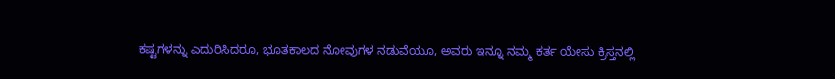ಕಷ್ಟಗಳನ್ನು ಎದುರಿಸಿದರೂ, ಭೂತಕಾಲದ ನೋವುಗಳ ನಡುವೆಯೂ, ಅವರು ಇನ್ನೂ ನಮ್ಮ ಕರ್ತ ಯೇಸು ಕ್ರಿಸ್ತನಲ್ಲಿ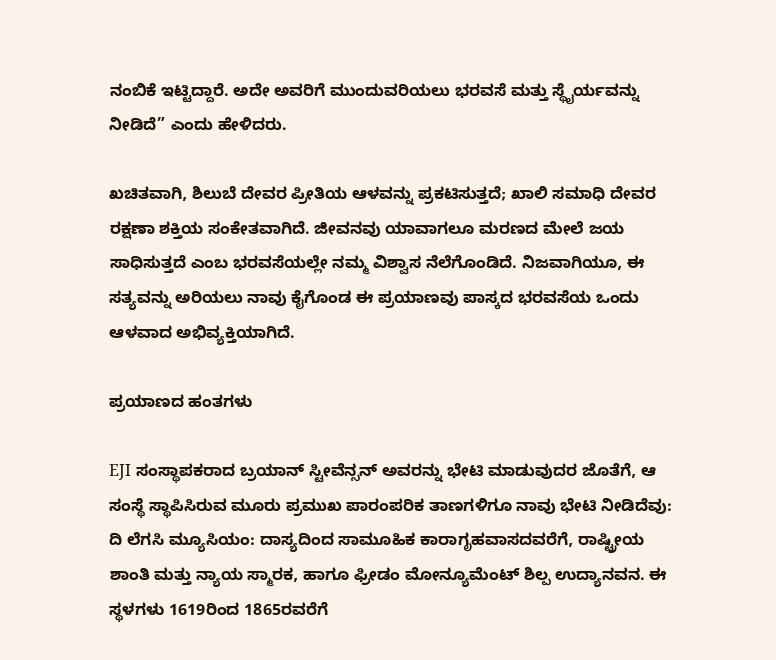ನಂಬಿಕೆ ಇಟ್ಟಿದ್ದಾರೆ. ಅದೇ ಅವರಿಗೆ ಮುಂದುವರಿಯಲು ಭರವಸೆ ಮತ್ತು ಸ್ಥೈರ್ಯವನ್ನು ನೀಡಿದೆ” ಎಂದು ಹೇಳಿದರು.

ಖಚಿತವಾಗಿ, ಶಿಲುಬೆ ದೇವರ ಪ್ರೀತಿಯ ಆಳವನ್ನು ಪ್ರಕಟಿಸುತ್ತದೆ; ಖಾಲಿ ಸಮಾಧಿ ದೇವರ ರಕ್ಷಣಾ ಶಕ್ತಿಯ ಸಂಕೇತವಾಗಿದೆ. ಜೀವನವು ಯಾವಾಗಲೂ ಮರಣದ ಮೇಲೆ ಜಯ ಸಾಧಿಸುತ್ತದೆ ಎಂಬ ಭರವಸೆಯಲ್ಲೇ ನಮ್ಮ ವಿಶ್ವಾಸ ನೆಲೆಗೊಂಡಿದೆ. ನಿಜವಾಗಿಯೂ, ಈ ಸತ್ಯವನ್ನು ಅರಿಯಲು ನಾವು ಕೈಗೊಂಡ ಈ ಪ್ರಯಾಣವು ಪಾಸ್ಕದ ಭರವಸೆಯ ಒಂದು ಆಳವಾದ ಅಭಿವ್ಯಕ್ತಿಯಾಗಿದೆ.

ಪ್ರಯಾಣದ ಹಂತಗಳು

EJI ಸಂಸ್ಥಾಪಕರಾದ ಬ್ರಯಾನ್ ಸ್ಟೀವೆನ್ಸನ್ ಅವರನ್ನು ಭೇಟಿ ಮಾಡುವುದರ ಜೊತೆಗೆ, ಆ ಸಂಸ್ಥೆ ಸ್ಥಾಪಿಸಿರುವ ಮೂರು ಪ್ರಮುಖ ಪಾರಂಪರಿಕ ತಾಣಗಳಿಗೂ ನಾವು ಭೇಟಿ ನೀಡಿದೆವು: ದಿ ಲೆಗಸಿ ಮ್ಯೂಸಿಯಂ: ದಾಸ್ಯದಿಂದ ಸಾಮೂಹಿಕ ಕಾರಾಗೃಹವಾಸದವರೆಗೆ, ರಾಷ್ಟ್ರೀಯ ಶಾಂತಿ ಮತ್ತು ನ್ಯಾಯ ಸ್ಮಾರಕ, ಹಾಗೂ ಫ್ರೀಡಂ ಮೋನ್ಯೂಮೆಂಟ್ ಶಿಲ್ಪ ಉದ್ಯಾನವನ. ಈ ಸ್ಥಳಗಳು 1619ರಿಂದ 1865ರವರೆಗೆ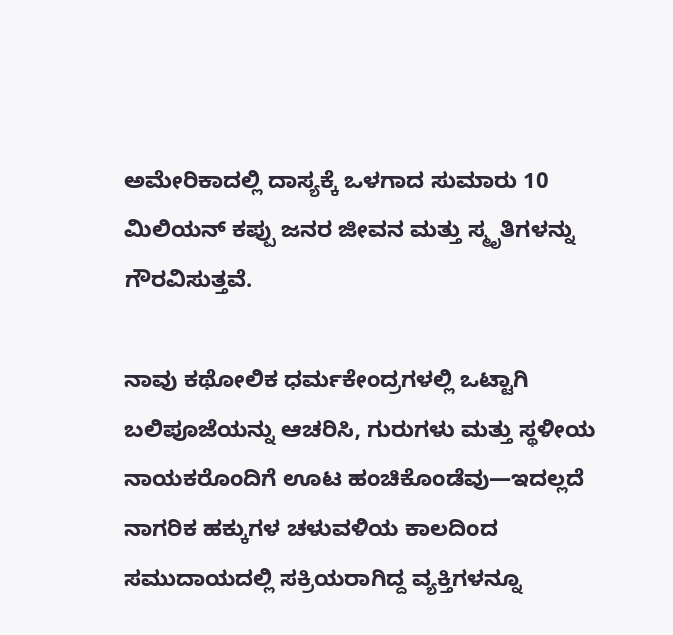ಅಮೇರಿಕಾದಲ್ಲಿ ದಾಸ್ಯಕ್ಕೆ ಒಳಗಾದ ಸುಮಾರು 10 ಮಿಲಿಯನ್ ಕಪ್ಪು ಜನರ ಜೀವನ ಮತ್ತು ಸ್ಮೃತಿಗಳನ್ನು ಗೌರವಿಸುತ್ತವೆ.

ನಾವು ಕಥೋಲಿಕ ಧರ್ಮಕೇಂದ್ರಗಳಲ್ಲಿ ಒಟ್ಟಾಗಿ ಬಲಿಪೂಜೆಯನ್ನು ಆಚರಿಸಿ, ಗುರುಗಳು ಮತ್ತು ಸ್ಥಳೀಯ ನಾಯಕರೊಂದಿಗೆ ಊಟ ಹಂಚಿಕೊಂಡೆವು—ಇದಲ್ಲದೆ ನಾಗರಿಕ ಹಕ್ಕುಗಳ ಚಳುವಳಿಯ ಕಾಲದಿಂದ ಸಮುದಾಯದಲ್ಲಿ ಸಕ್ರಿಯರಾಗಿದ್ದ ವ್ಯಕ್ತಿಗಳನ್ನೂ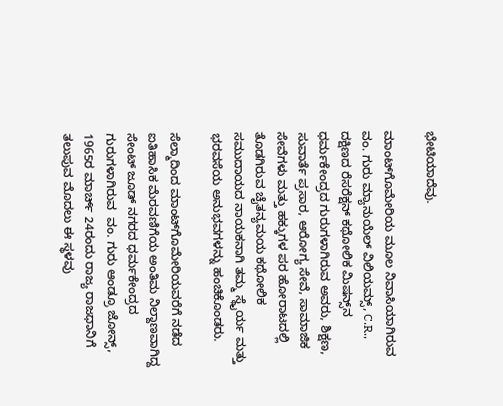ಭೇಟಿಯಾದೆವು.

ಮಾಂಟ್‌ಗೊಮೇರಿಯ ಮೂಲ ನಿವಾಸಿಯಾಗಿರುವ ವಂ. ಗುರು ಮ್ಯಾನುಯೆಲ್ ವಿಲಿಯಮ್ಸ್, C.R., ದಕ್ಷಿಣದ ರೆಸರೆಕ್ಷನ್ ಕಥೋಲಿಕ ಮಿಷನ್ಸ್‌ನ ಧರ್ಮಕೇಂದ್ರದ ಗುರುಗಳಾಗಿರುವ ಅವರು, ಶಿಕ್ಷಣ, ಸುವಾರ್ತೆ ಪ್ರಸಾರ, ಆರೋಗ್ಯ ಸೇವೆ, ಸಾಮಾಜಿಕ ಸೇವೆಗಳು ಮತ್ತು ಹಕ್ಕುಗಳ ಪರ ಹೋರಾಟದಲ್ಲಿ ತೊಡಗಿರುವ ಚೈತನ್ಯಮಯ ಕಥೋಲಿಕ ಸಮುದಾಯದ ನಾಯಕನಾಗಿ ತಮ್ಮ ಸ್ಥೈರ್ಯ ಮತ್ತು ಭರವಸೆಯ ಅನುಭವಗಳನ್ನು ಹಂಚಿಕೊಂಡರು.

ಸೆಲ್ಮಾದಿಂದ ಮಾಂಟ್‌ಗೊಮೇರಿಯವರೆಗೆ ನಡೆದ ಐತಿಹಾಸಿಕ ಮೆರವಣಿಗೆಯ ಅಂತಿಮ ನಿಲ್ದಾಣವಾಗಿದ್ದ ಸೇಂಟ್ ಜೂಡ್ ನಗರದ ಧರ್ಮಕೇಂದ್ರದ ಗುರುಗಳಾಗಿರುವ  ವಂ. ಗುರು ಆಂಡ್ರೂ ಜೋನ್ಸ್, 1965ರ ಮಾರ್ಚ್ 24ರಂದು ರಾಜ್ಯ ರಾಜಧಾನಿಗೆ ತಲುಪುವ ಮೊದಲು ಈ ಸ್ಥಳವು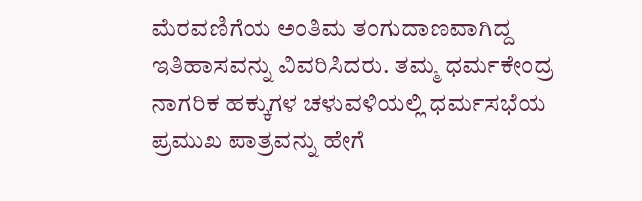ಮೆರವಣಿಗೆಯ ಅಂತಿಮ ತಂಗುದಾಣವಾಗಿದ್ದ ಇತಿಹಾಸವನ್ನು ವಿವರಿಸಿದರು. ತಮ್ಮ ಧರ್ಮಕೇಂದ್ರ ನಾಗರಿಕ ಹಕ್ಕುಗಳ ಚಳುವಳಿಯಲ್ಲಿ ಧರ್ಮಸಭೆಯ ಪ್ರಮುಖ ಪಾತ್ರವನ್ನು ಹೇಗೆ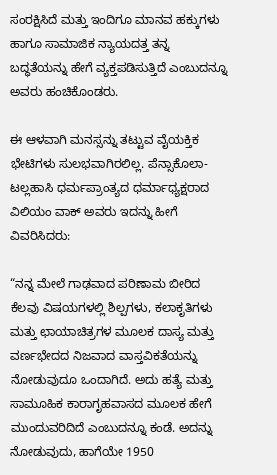ಸಂರಕ್ಷಿಸಿದೆ ಮತ್ತು ಇಂದಿಗೂ ಮಾನವ ಹಕ್ಕುಗಳು ಹಾಗೂ ಸಾಮಾಜಿಕ ನ್ಯಾಯದತ್ತ ತನ್ನ ಬದ್ಧತೆಯನ್ನು ಹೇಗೆ ವ್ಯಕ್ತಪಡಿಸುತ್ತಿದೆ ಎಂಬುದನ್ನೂ ಅವರು ಹಂಚಿಕೊಂಡರು.

ಈ ಆಳವಾಗಿ ಮನಸ್ಸನ್ನು ತಟ್ಟುವ ವೈಯಕ್ತಿಕ ಭೇಟಿಗಳು ಸುಲಭವಾಗಿರಲಿಲ್ಲ. ಪೆನ್ಸಾಕೊಲಾ-ಟಲ್ಲಹಾಸಿ ಧರ್ಮಪ್ರಾಂತ್ಯದ ಧರ್ಮಾಧ್ಯಕ್ಷರಾದ ವಿಲಿಯಂ ವಾಕ್ ಅವರು ಇದನ್ನು ಹೀಗೆ ವಿವರಿಸಿದರು:

“ನನ್ನ ಮೇಲೆ ಗಾಢವಾದ ಪರಿಣಾಮ ಬೀರಿದ ಕೆಲವು ವಿಷಯಗಳಲ್ಲಿ ಶಿಲ್ಪಗಳು, ಕಲಾಕೃತಿಗಳು ಮತ್ತು ಛಾಯಾಚಿತ್ರಗಳ ಮೂಲಕ ದಾಸ್ಯ ಮತ್ತು ವರ್ಣಭೇದದ ನಿಜವಾದ ವಾಸ್ತವಿಕತೆಯನ್ನು ನೋಡುವುದೂ ಒಂದಾಗಿದೆ. ಅದು ಹತ್ಯೆ ಮತ್ತು ಸಾಮೂಹಿಕ ಕಾರಾಗೃಹವಾಸದ ಮೂಲಕ ಹೇಗೆ ಮುಂದುವರಿದಿದೆ ಎಂಬುದನ್ನೂ ಕಂಡೆ. ಅದನ್ನು ನೋಡುವುದು, ಹಾಗೆಯೇ 1950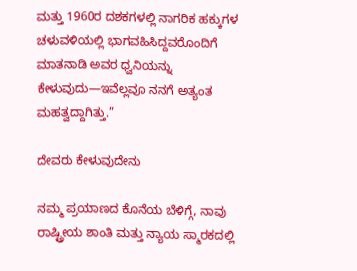ಮತ್ತು 1960ರ ದಶಕಗಳಲ್ಲಿ ನಾಗರಿಕ ಹಕ್ಕುಗಳ ಚಳುವಳಿಯಲ್ಲಿ ಭಾಗವಹಿಸಿದ್ದವರೊಂದಿಗೆ ಮಾತನಾಡಿ ಅವರ ಧ್ವನಿಯನ್ನು ಕೇಳುವುದು—ಇವೆಲ್ಲವೂ ನನಗೆ ಅತ್ಯಂತ ಮಹತ್ವದ್ದಾಗಿತ್ತು.”

ದೇವರು ಕೇಳುವುದೇನು

ನಮ್ಮ ಪ್ರಯಾಣದ ಕೊನೆಯ ಬೆಳಿಗ್ಗೆ, ನಾವು ರಾಷ್ಟ್ರೀಯ ಶಾಂತಿ ಮತ್ತು ನ್ಯಾಯ ಸ್ಮಾರಕದಲ್ಲಿ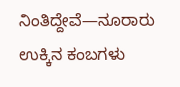ನಿಂತಿದ್ದೇವೆ—ನೂರಾರು ಉಕ್ಕಿನ ಕಂಬಗಳು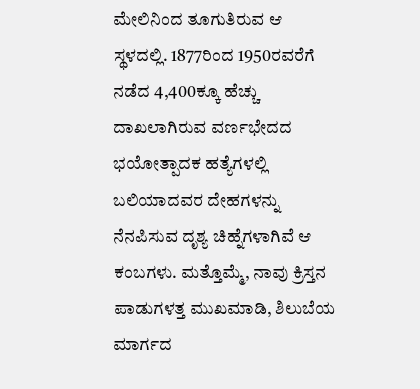ಮೇಲಿನಿಂದ ತೂಗುತಿರುವ ಆ ಸ್ಥಳದಲ್ಲಿ. 1877ರಿಂದ 1950ರವರೆಗೆ ನಡೆದ 4,400ಕ್ಕೂ ಹೆಚ್ಚು ದಾಖಲಾಗಿರುವ ವರ್ಣಭೇದದ ಭಯೋತ್ಪಾದಕ ಹತ್ಯೆಗಳಲ್ಲಿ ಬಲಿಯಾದವರ ದೇಹಗಳನ್ನು ನೆನಪಿಸುವ ದೃಶ್ಯ ಚಿಹ್ನೆಗಳಾಗಿವೆ ಆ ಕಂಬಗಳು. ಮತ್ತೊಮ್ಮೆ, ನಾವು ಕ್ರಿಸ್ತನ ಪಾಡುಗಳತ್ತ ಮುಖಮಾಡಿ, ಶಿಲುಬೆಯ ಮಾರ್ಗದ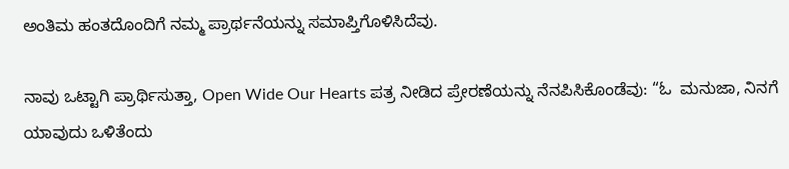ಅಂತಿಮ ಹಂತದೊಂದಿಗೆ ನಮ್ಮ ಪ್ರಾರ್ಥನೆಯನ್ನು ಸಮಾಪ್ತಿಗೊಳಿಸಿದೆವು.

ನಾವು ಒಟ್ಟಾಗಿ ಪ್ರಾರ್ಥಿಸುತ್ತಾ, Open Wide Our Hearts ಪತ್ರ ನೀಡಿದ ಪ್ರೇರಣೆಯನ್ನು ನೆನಪಿಸಿಕೊಂಡೆವು: “ಓ  ಮನುಜಾ, ನಿನಗೆ ಯಾವುದು ಒಳಿತೆಂದು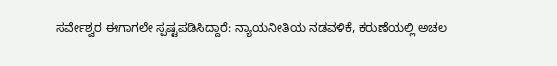ಸರ್ವೇಶ್ವರ ಈಗಾಗಲೇ ಸ್ಪಷ್ಟಪಡಿಸಿದ್ದಾರೆ: ನ್ಯಾಯನೀತಿಯ ನಡವಳಿಕೆ, ಕರುಣೆಯಲ್ಲಿ ಅಚಲ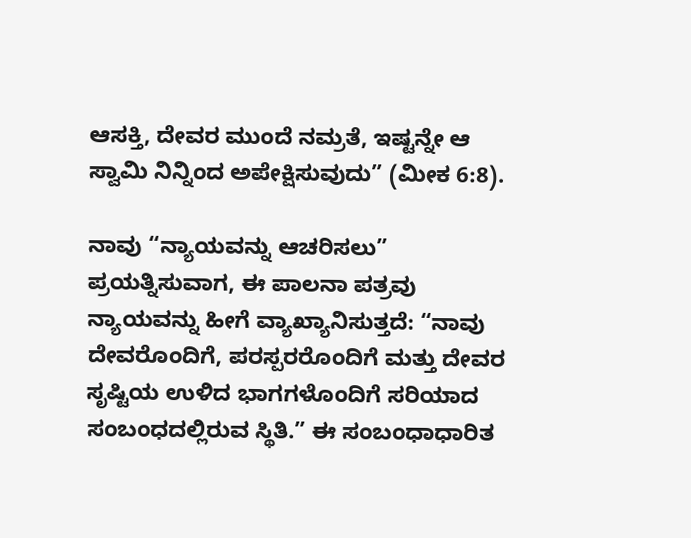ಆಸಕ್ತಿ, ದೇವರ ಮುಂದೆ ನಮ್ರತೆ, ಇಷ್ಟನ್ನೇ ಆ ಸ್ವಾಮಿ ನಿನ್ನಿಂದ ಅಪೇಕ್ಷಿಸುವುದು” (ಮೀಕ 6:8).

ನಾವು “ನ್ಯಾಯವನ್ನು ಆಚರಿಸಲು” ಪ್ರಯತ್ನಿಸುವಾಗ, ಈ ಪಾಲನಾ ಪತ್ರವು ನ್ಯಾಯವನ್ನು ಹೀಗೆ ವ್ಯಾಖ್ಯಾನಿಸುತ್ತದೆ: “ನಾವು ದೇವರೊಂದಿಗೆ, ಪರಸ್ಪರರೊಂದಿಗೆ ಮತ್ತು ದೇವರ ಸೃಷ್ಟಿಯ ಉಳಿದ ಭಾಗಗಳೊಂದಿಗೆ ಸರಿಯಾದ ಸಂಬಂಧದಲ್ಲಿರುವ ಸ್ಥಿತಿ.” ಈ ಸಂಬಂಧಾಧಾರಿತ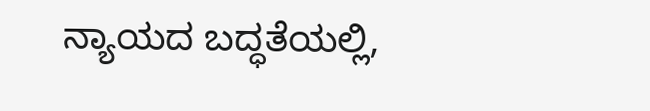ನ್ಯಾಯದ ಬದ್ಧತೆಯಲ್ಲಿ,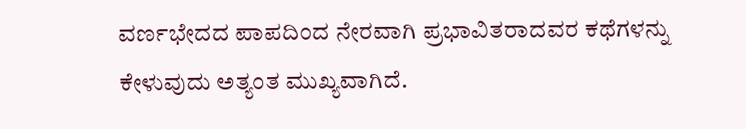ವರ್ಣಭೇದದ ಪಾಪದಿಂದ ನೇರವಾಗಿ ಪ್ರಭಾವಿತರಾದವರ ಕಥೆಗಳನ್ನು ಕೇಳುವುದು ಅತ್ಯಂತ ಮುಖ್ಯವಾಗಿದೆ.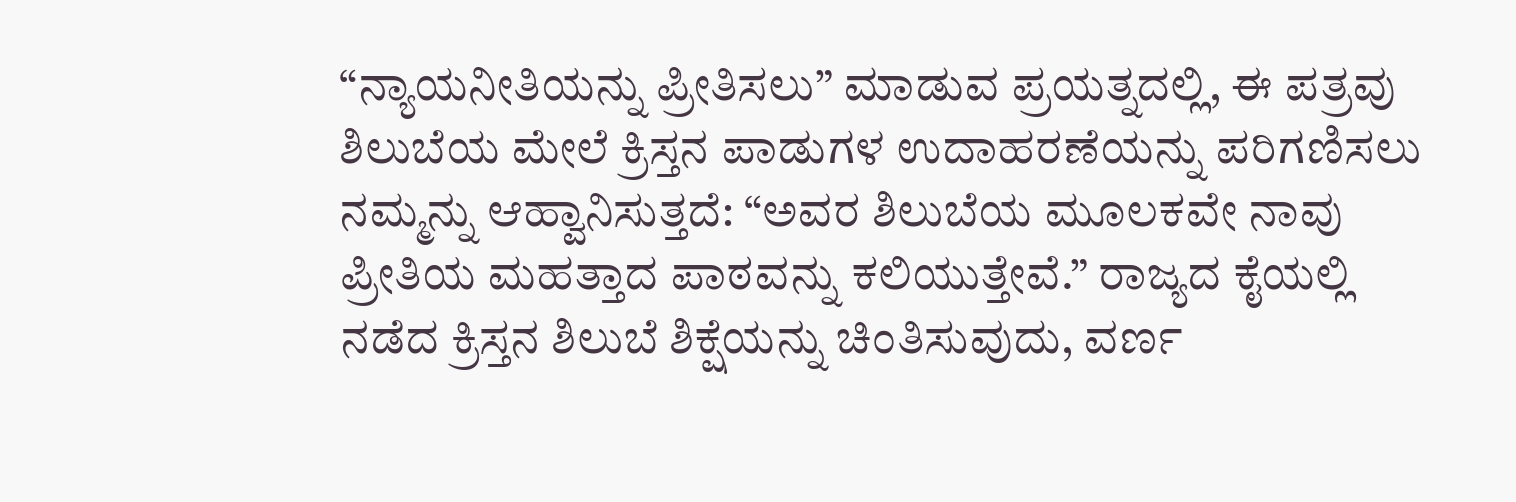“ನ್ಯಾಯನೀತಿಯನ್ನು ಪ್ರೀತಿಸಲು” ಮಾಡುವ ಪ್ರಯತ್ನದಲ್ಲಿ, ಈ ಪತ್ರವು ಶಿಲುಬೆಯ ಮೇಲೆ ಕ್ರಿಸ್ತನ ಪಾಡುಗಳ ಉದಾಹರಣೆಯನ್ನು ಪರಿಗಣಿಸಲು ನಮ್ಮನ್ನು ಆಹ್ವಾನಿಸುತ್ತದೆ: “ಅವರ ಶಿಲುಬೆಯ ಮೂಲಕವೇ ನಾವು ಪ್ರೀತಿಯ ಮಹತ್ತಾದ ಪಾಠವನ್ನು ಕಲಿಯುತ್ತೇವೆ.” ರಾಜ್ಯದ ಕೈಯಲ್ಲಿ ನಡೆದ ಕ್ರಿಸ್ತನ ಶಿಲುಬೆ ಶಿಕ್ಷೆಯನ್ನು ಚಿಂತಿಸುವುದು, ವರ್ಣ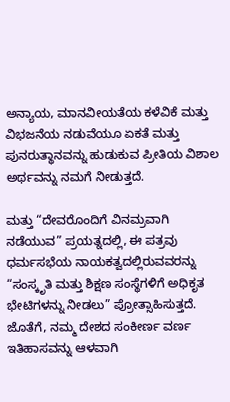ಅನ್ಯಾಯ, ಮಾನವೀಯತೆಯ ಕಳೆವಿಕೆ ಮತ್ತು ವಿಭಜನೆಯ ನಡುವೆಯೂ ಏಕತೆ ಮತ್ತು ಪುನರುತ್ಥಾನವನ್ನು ಹುಡುಕುವ ಪ್ರೀತಿಯ ವಿಶಾಲ ಅರ್ಥವನ್ನು ನಮಗೆ ನೀಡುತ್ತದೆ.

ಮತ್ತು “ದೇವರೊಂದಿಗೆ ವಿನಮ್ರವಾಗಿ ನಡೆಯುವ” ಪ್ರಯತ್ನದಲ್ಲಿ, ಈ ಪತ್ರವು ಧರ್ಮಸಭೆಯ ನಾಯಕತ್ವದಲ್ಲಿರುವವರನ್ನು “ಸಂಸ್ಕೃತಿ ಮತ್ತು ಶಿಕ್ಷಣ ಸಂಸ್ಥೆಗಳಿಗೆ ಅಧಿಕೃತ ಭೇಟಿಗಳನ್ನು ನೀಡಲು” ಪ್ರೋತ್ಸಾಹಿಸುತ್ತದೆ. ಜೊತೆಗೆ, ನಮ್ಮ ದೇಶದ ಸಂಕೀರ್ಣ ವರ್ಣ ಇತಿಹಾಸವನ್ನು ಆಳವಾಗಿ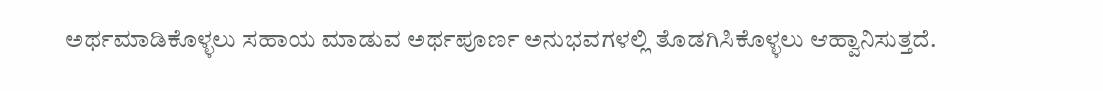ಅರ್ಥಮಾಡಿಕೊಳ್ಳಲು ಸಹಾಯ ಮಾಡುವ ಅರ್ಥಪೂರ್ಣ ಅನುಭವಗಳಲ್ಲಿ ತೊಡಗಿಸಿಕೊಳ್ಳಲು ಆಹ್ವಾನಿಸುತ್ತದೆ.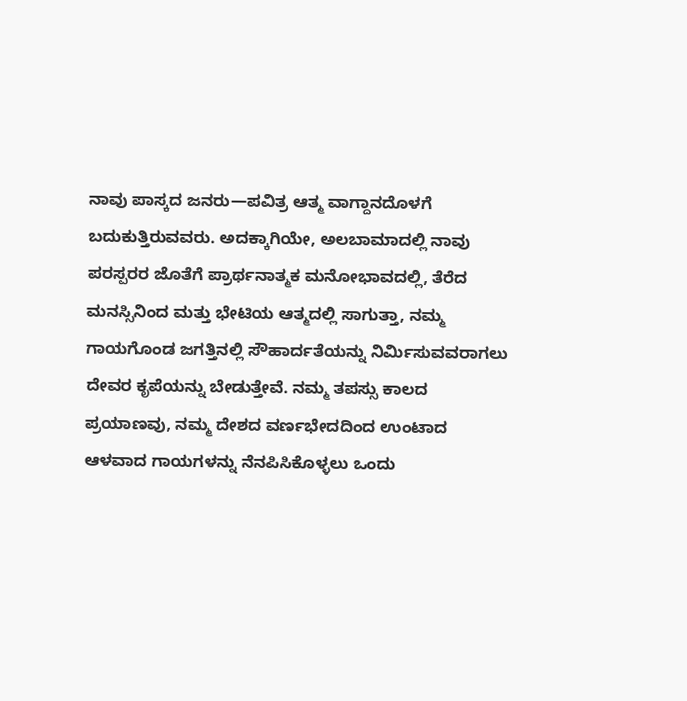ನಾವು ಪಾಸ್ಕದ ಜನರು—ಪವಿತ್ರ ಆತ್ಮ ವಾಗ್ದಾನದೊಳಗೆ ಬದುಕುತ್ತಿರುವವರು. ಅದಕ್ಕಾಗಿಯೇ, ಅಲಬಾಮಾದಲ್ಲಿ ನಾವು ಪರಸ್ಪರರ ಜೊತೆಗೆ ಪ್ರಾರ್ಥನಾತ್ಮಕ ಮನೋಭಾವದಲ್ಲಿ, ತೆರೆದ ಮನಸ್ಸಿನಿಂದ ಮತ್ತು ಭೇಟಿಯ ಆತ್ಮದಲ್ಲಿ ಸಾಗುತ್ತಾ, ನಮ್ಮ ಗಾಯಗೊಂಡ ಜಗತ್ತಿನಲ್ಲಿ ಸೌಹಾರ್ದತೆಯನ್ನು ನಿರ್ಮಿಸುವವರಾಗಲು ದೇವರ ಕೃಪೆಯನ್ನು ಬೇಡುತ್ತೇವೆ. ನಮ್ಮ ತಪಸ್ಸು ಕಾಲದ ಪ್ರಯಾಣವು, ನಮ್ಮ ದೇಶದ ವರ್ಣಭೇದದಿಂದ ಉಂಟಾದ ಆಳವಾದ ಗಾಯಗಳನ್ನು ನೆನಪಿಸಿಕೊಳ್ಳಲು ಒಂದು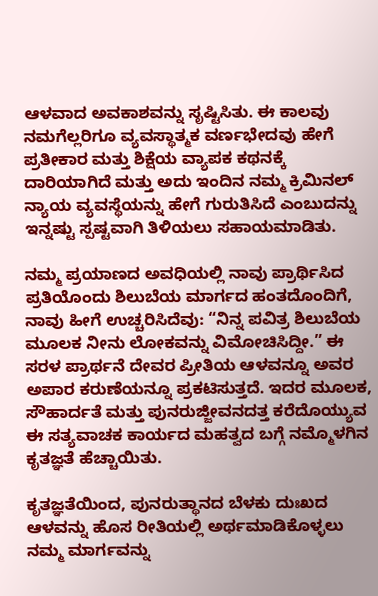ಆಳವಾದ ಅವಕಾಶವನ್ನು ಸೃಷ್ಟಿಸಿತು. ಈ ಕಾಲವು ನಮಗೆಲ್ಲರಿಗೂ ವ್ಯವಸ್ಥಾತ್ಮಕ ವರ್ಣಭೇದವು ಹೇಗೆ ಪ್ರತೀಕಾರ ಮತ್ತು ಶಿಕ್ಷೆಯ ವ್ಯಾಪಕ ಕಥನಕ್ಕೆ ದಾರಿಯಾಗಿದೆ ಮತ್ತು ಅದು ಇಂದಿನ ನಮ್ಮ ಕ್ರಿಮಿನಲ್ ನ್ಯಾಯ ವ್ಯವಸ್ಥೆಯನ್ನು ಹೇಗೆ ಗುರುತಿಸಿದೆ ಎಂಬುದನ್ನು ಇನ್ನಷ್ಟು ಸ್ಪಷ್ಟವಾಗಿ ತಿಳಿಯಲು ಸಹಾಯಮಾಡಿತು.

ನಮ್ಮ ಪ್ರಯಾಣದ ಅವಧಿಯಲ್ಲಿ ನಾವು ಪ್ರಾರ್ಥಿಸಿದ ಪ್ರತಿಯೊಂದು ಶಿಲುಬೆಯ ಮಾರ್ಗದ ಹಂತದೊಂದಿಗೆ, ನಾವು ಹೀಗೆ ಉಚ್ಚರಿಸಿದೆವು: “ನಿನ್ನ ಪವಿತ್ರ ಶಿಲುಬೆಯ ಮೂಲಕ ನೀನು ಲೋಕವನ್ನು ವಿಮೋಚಿಸಿದ್ದೀ.” ಈ ಸರಳ ಪ್ರಾರ್ಥನೆ ದೇವರ ಪ್ರೀತಿಯ ಆಳವನ್ನೂ ಅವರ ಅಪಾರ ಕರುಣೆಯನ್ನೂ ಪ್ರಕಟಿಸುತ್ತದೆ. ಇದರ ಮೂಲಕ, ಸೌಹಾರ್ದತೆ ಮತ್ತು ಪುನರುಜ್ಜೀವನದತ್ತ ಕರೆದೊಯ್ಯುವ ಈ ಸತ್ಯವಾಚಕ ಕಾರ್ಯದ ಮಹತ್ವದ ಬಗ್ಗೆ ನಮ್ಮೊಳಗಿನ ಕೃತಜ್ಞತೆ ಹೆಚ್ಚಾಯಿತು.

ಕೃತಜ್ಞತೆಯಿಂದ, ಪುನರುತ್ಥಾನದ ಬೆಳಕು ದುಃಖದ ಆಳವನ್ನು ಹೊಸ ರೀತಿಯಲ್ಲಿ ಅರ್ಥಮಾಡಿಕೊಳ್ಳಲು ನಮ್ಮ ಮಾರ್ಗವನ್ನು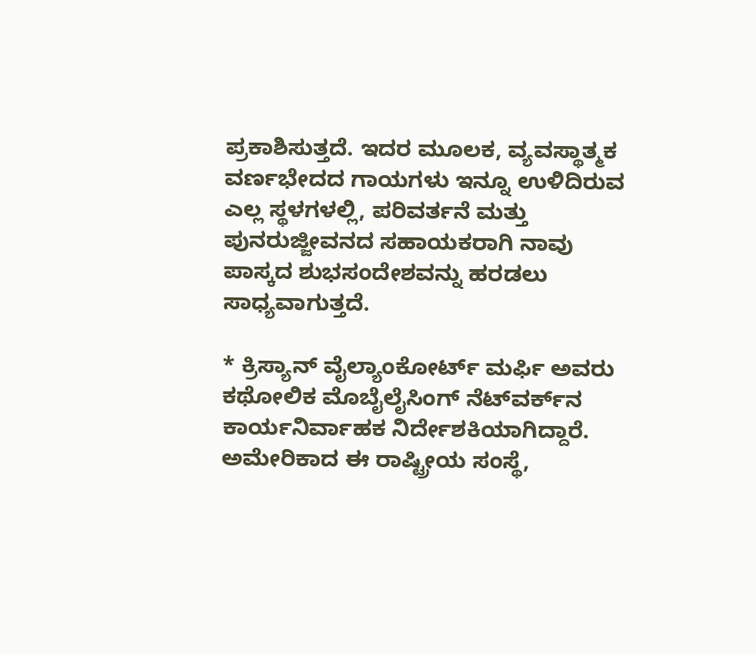ಪ್ರಕಾಶಿಸುತ್ತದೆ. ಇದರ ಮೂಲಕ, ವ್ಯವಸ್ಥಾತ್ಮಕ ವರ್ಣಭೇದದ ಗಾಯಗಳು ಇನ್ನೂ ಉಳಿದಿರುವ ಎಲ್ಲ ಸ್ಥಳಗಳಲ್ಲಿ, ಪರಿವರ್ತನೆ ಮತ್ತು ಪುನರುಜ್ಜೀವನದ ಸಹಾಯಕರಾಗಿ ನಾವು ಪಾಸ್ಕದ ಶುಭಸಂದೇಶವನ್ನು ಹರಡಲು ಸಾಧ್ಯವಾಗುತ್ತದೆ.

* ಕ್ರಿಸ್ಯಾನ್ ವೈಲ್ಯಾಂಕೋರ್ಟ್ ಮರ್ಫಿ ಅವರು ಕಥೋಲಿಕ ಮೊಬೈಲೈಸಿಂಗ್ ನೆಟ್‌ವರ್ಕ್‌ನ ಕಾರ್ಯನಿರ್ವಾಹಕ ನಿರ್ದೇಶಕಿಯಾಗಿದ್ದಾರೆ. ಅಮೇರಿಕಾದ ಈ ರಾಷ್ಟ್ರೀಯ ಸಂಸ್ಥೆ,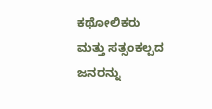ಕಥೋಲಿಕರು ಮತ್ತು ಸತ್ಸಂಕಲ್ಪದ ಜನರನ್ನು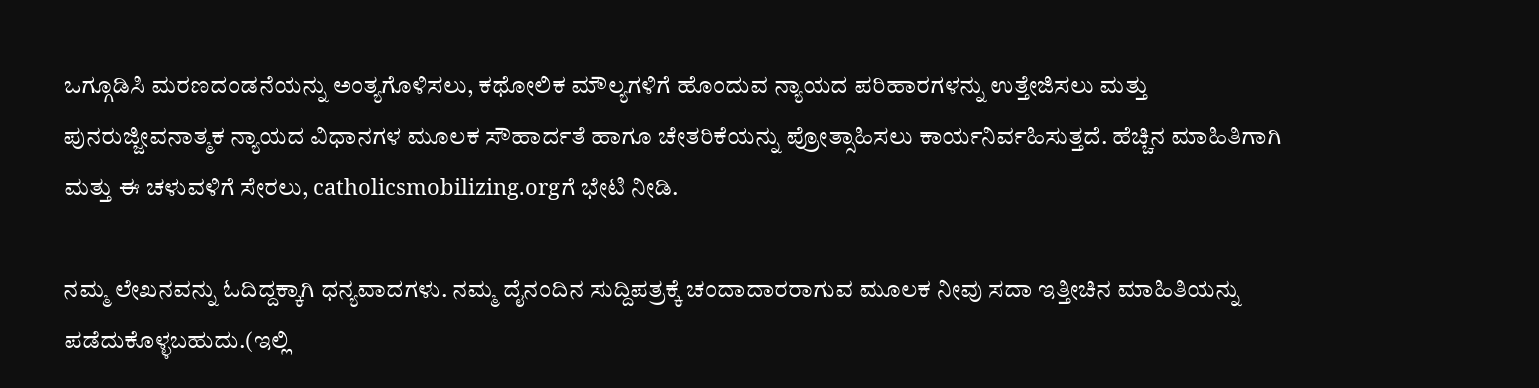ಒಗ್ಗೂಡಿಸಿ ಮರಣದಂಡನೆಯನ್ನು ಅಂತ್ಯಗೊಳಿಸಲು, ಕಥೋಲಿಕ ಮೌಲ್ಯಗಳಿಗೆ ಹೊಂದುವ ನ್ಯಾಯದ ಪರಿಹಾರಗಳನ್ನು ಉತ್ತೇಜಿಸಲು ಮತ್ತು ಪುನರುಜ್ಜೀವನಾತ್ಮಕ ನ್ಯಾಯದ ವಿಧಾನಗಳ ಮೂಲಕ ಸೌಹಾರ್ದತೆ ಹಾಗೂ ಚೇತರಿಕೆಯನ್ನು ಪ್ರೋತ್ಸಾಹಿಸಲು ಕಾರ್ಯನಿರ್ವಹಿಸುತ್ತದೆ. ಹೆಚ್ಚಿನ ಮಾಹಿತಿಗಾಗಿ ಮತ್ತು ಈ ಚಳುವಳಿಗೆ ಸೇರಲು, catholicsmobilizing.orgಗೆ ಭೇಟಿ ನೀಡಿ.

ನಮ್ಮ ಲೇಖನವನ್ನು ಓದಿದ್ದಕ್ಕಾಗಿ ಧನ್ಯವಾದಗಳು. ನಮ್ಮ ದೈನಂದಿನ ಸುದ್ದಿಪತ್ರಕ್ಕೆ ಚಂದಾದಾರರಾಗುವ ಮೂಲಕ ನೀವು ಸದಾ ಇತ್ತೀಚಿನ ಮಾಹಿತಿಯನ್ನು ಪಡೆದುಕೊಳ್ಳಬಹುದು.(ಇಲ್ಲಿ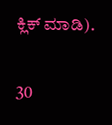ಕ್ಲಿಕ್ ಮಾಡಿ).

30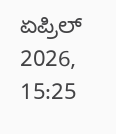ಏಪ್ರಿಲ್ 2026, 15:25